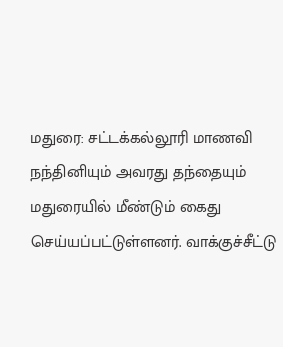மதுரை: சட்டக்கல்லூரி மாணவி நந்தினியும் அவரது தந்தையும் மதுரையில் மீண்டும் கைது செய்யப்பட்டுள்ளனர். வாக்குச்சீட்டு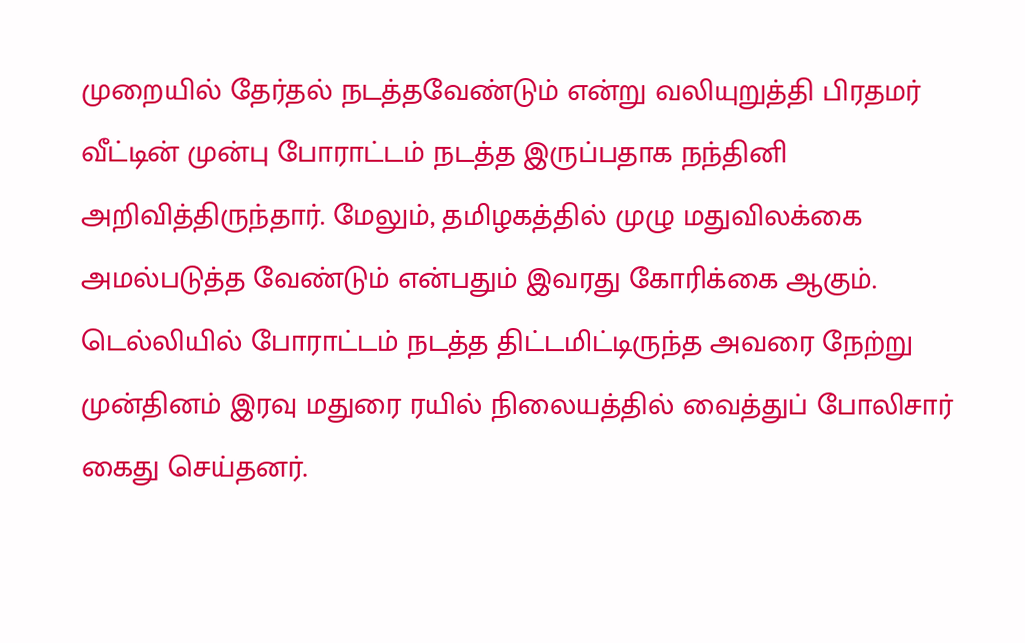முறையில் தேர்தல் நடத்தவேண்டும் என்று வலியுறுத்தி பிரதமர் வீட்டின் முன்பு போராட்டம் நடத்த இருப்பதாக நந்தினி அறிவித்திருந்தார். மேலும், தமிழகத்தில் முழு மதுவிலக்கை அமல்படுத்த வேண்டும் என்பதும் இவரது கோரிக்கை ஆகும். டெல்லியில் போராட்டம் நடத்த திட்டமிட்டிருந்த அவரை நேற்று முன்தினம் இரவு மதுரை ரயில் நிலையத்தில் வைத்துப் போலிசார் கைது செய்தனர்.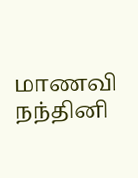மாணவி நந்தினி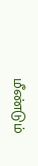மீண்டும்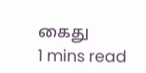கைது
1 mins read